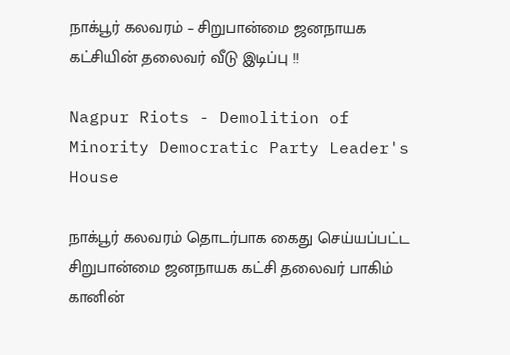நாக்பூர் கலவரம் – சிறுபான்மை ஜனநாயக கட்சியின் தலைவர் வீடு இடிப்பு !!

Nagpur Riots - Demolition of Minority Democratic Party Leader's House

நாக்பூர் கலவரம் தொடர்பாக கைது செய்யப்பட்ட சிறுபான்மை ஜனநாயக கட்சி தலைவர் பாகிம் கானின்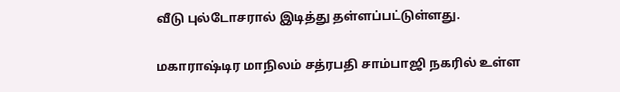வீடு புல்டோசரால் இடித்து தள்ளப்பட்டுள்ளது.

மகாராஷ்டிர மாநிலம் சத்ரபதி சாம்பாஜி நகரில் உள்ள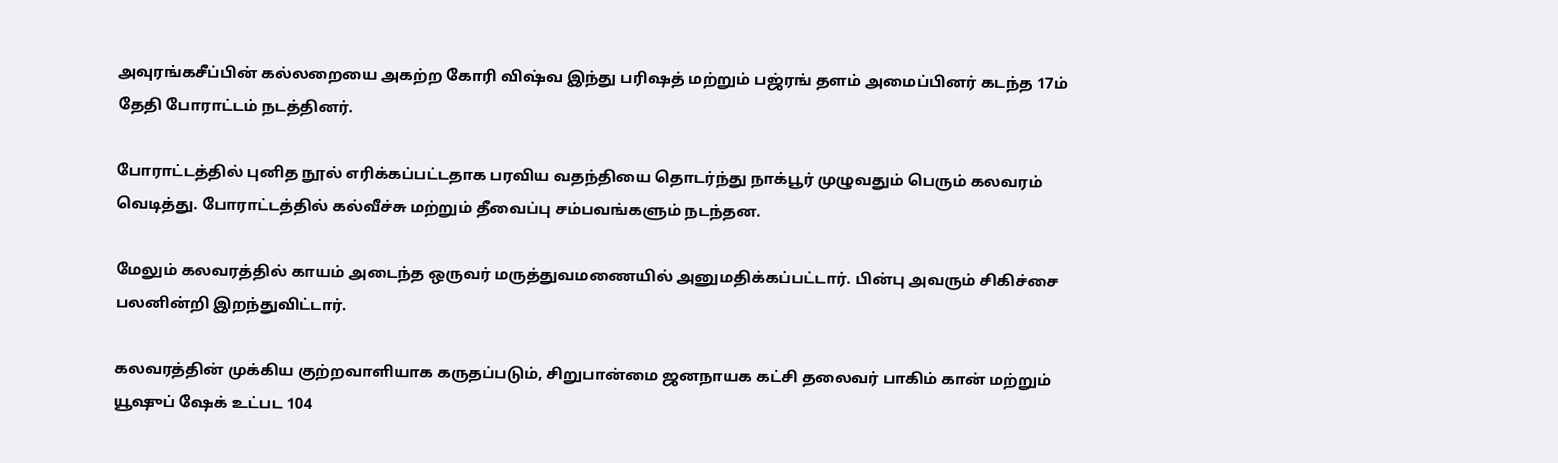அவுரங்கசீப்பின் கல்லறையை அகற்ற கோரி விஷ்வ இந்து பரிஷத் மற்றும் பஜ்ரங் தளம் அமைப்பினர் கடந்த 17ம் தேதி போராட்டம் நடத்தினர்.

போராட்டத்தில் புனித நூல் எரிக்கப்பட்டதாக பரவிய வதந்தியை தொடர்ந்து நாக்பூர் முழுவதும் பெரும் கலவரம் வெடித்து. போராட்டத்தில் கல்வீச்சு மற்றும் தீவைப்பு சம்பவங்களும் நடந்தன.

மேலும் கலவரத்தில் காயம் அடைந்த ஒருவர் மருத்துவமணையில் அனுமதிக்கப்பட்டார். பின்பு அவரும் சிகிச்சை பலனின்றி இறந்துவிட்டார்.

கலவரத்தின் முக்கிய குற்றவாளியாக கருதப்படும், சிறுபான்மை ஜனநாயக கட்சி தலைவர் பாகிம் கான் மற்றும் யூஷுப் ஷேக் உட்பட 104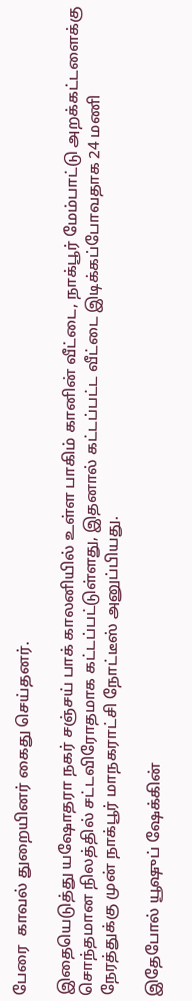பேரை  காவல் துறையினர் கைது செய்தனர்.

இதையெடுத்து யஷோதரா நகர் சஞ்சய் பாக் காலனியில் உள்ள பாகிம் கானின் வீட்டை, நாக்பூர் மேம்பாட்டு அறக்கட்டளைக்கு சொந்தமான நிலத்தில் சட்டவிரோதமாக கட்டப்பட்டுள்ளது, இதனால் கட்டப்பட்ட வீட்டை இடிக்கப்போவதாக 24 மணி நேரத்துக்கு முன் நாக்பூர் மாநகராட்சி நோட்டீஸ் அனுப்பியது.

இதேபோல் யூஷுப் ஷேக்கின்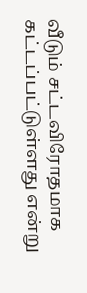வீடும் சட்டவிரோதமாக கட்டப்பட்டுள்ளது என்று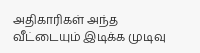அதிகாரிகள் அந்த வீட்டையும் இடிக்க முடிவு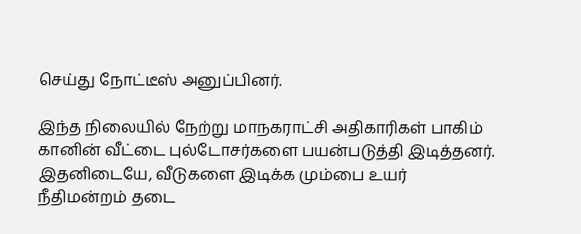செய்து நோட்டீஸ் அனுப்பினர்.

இந்த நிலையில் நேற்று மாநகராட்சி அதிகாரிகள் பாகிம் கானின் வீட்டை புல்டோசர்களை பயன்படுத்தி இடித்தனர். இதனிடையே, வீடுகளை இடிக்க மும்பை உயர் நீதிமன்றம் தடை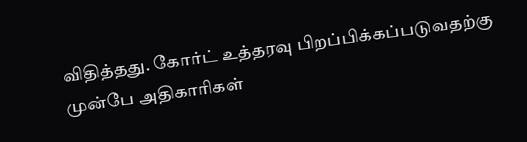விதித்தது. கோர்ட் உத்தரவு பிறப்பிக்கப்படுவதற்கு முன்பே அதிகாரிகள்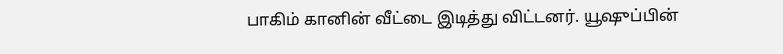பாகிம் கானின் வீட்டை இடித்து விட்டனர். யூஷுப்பின்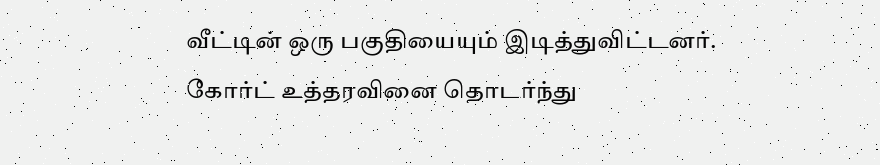வீட்டின் ஒரு பகுதியையும் இடித்துவிட்டனர். கோர்ட் உத்தரவினை தொடர்ந்து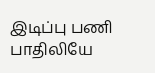இடிப்பு பணி பாதிலியே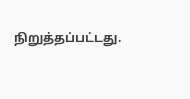நிறுத்தப்பட்டது.